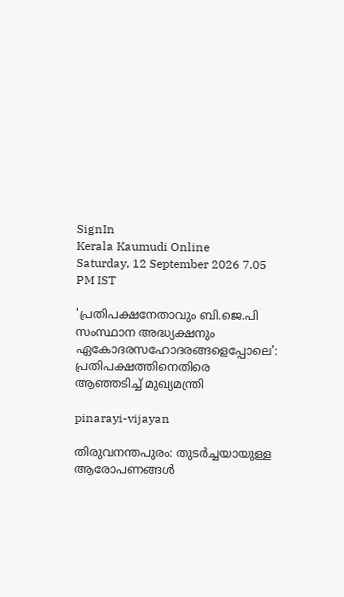SignIn
Kerala Kaumudi Online
Saturday, 12 September 2026 7.05 PM IST

'പ്രതിപക്ഷനേതാവും ബി.ജെ.പി സംസ്ഥാന അദ്ധ്യക്ഷനും ഏകോദരസഹോദരങ്ങളെപ്പോലെ': പ്രതിപക്ഷത്തിനെതിരെ ആഞ്ഞടിച്ച് മുഖ്യമന്ത്രി

pinarayi-vijayan

തിരുവനന്തപുരം: തുടർച്ചയായുള്ള ആരോപണങ്ങൾ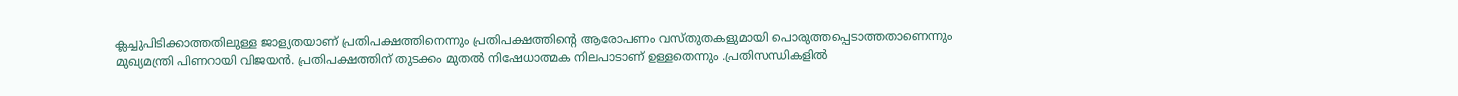ക്ലച്ചുപിടിക്കാത്തതിലുള്ള ജാള്യതയാണ് പ്രതിപക്ഷത്തിനെന്നും പ്രതിപക്ഷത്തിന്റെ ആരോപണം വസ്തുതകളുമായി പൊരുത്തപ്പെടാത്തതാണെന്നും മുഖ്യമന്ത്രി പിണറായി വിജയൻ. പ്രതിപക്ഷത്തിന് തുടക്കം മുതൽ നിഷേധാത്മക നിലപാടാണ് ഉള്ളതെന്നും .പ്രതിസന്ധികളിൽ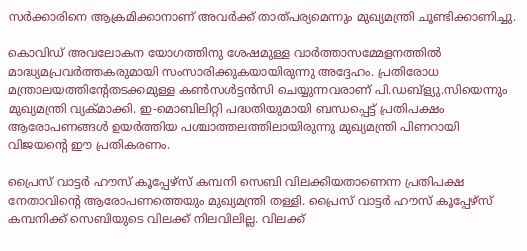സർക്കാരിനെ ആക്രമിക്കാനാണ് അവർക്ക് താത്പര്യമെന്നും മുഖ്യമന്ത്രി ചൂണ്ടിക്കാണിച്ചു.

കൊവിഡ് അവലോകന യോഗത്തിനു ശേഷമുള്ള വാർത്താസമ്മേളനത്തിൽ മാദ്ധ്യമപ്രവർത്തകരുമായി സംസാരിക്കുകയായിരുന്നു അദ്ദേഹം. പ്രതിരോധ മന്ത്രാലയത്തിന്റേതടക്കമുള്ള കൺസൾട്ടൻസി ചെയ്യുന്നവരാണ് പി.ഡബ്‌ള്യു.സിയെന്നും മുഖ്യമന്ത്രി വ്യക്മാക്കി. ഇ-മൊബിലിറ്റി പദ്ധതിയുമായി ബന്ധപ്പെട്ട് പ്രതിപക്ഷം ആരോപണങ്ങൾ ഉയർത്തിയ പശ്ചാത്തലത്തിലായിരുന്നു മുഖ്യമന്ത്രി പിണറായി വിജയന്റെ ഈ പ്രതികരണം.

പ്രൈസ് വാട്ടര്‍ ഹൗസ് കൂപ്പേഴ്സ് കമ്പനി സെബി വിലക്കിയതാണെന്ന പ്രതിപക്ഷ നേതാവിന്റെ ആരോപണത്തെയും മുഖ്യമന്ത്രി തള്ളി. പ്രൈസ് വാട്ടര്‍ ഹൗസ് കൂപ്പേഴ്സ് കമ്പനിക്ക് സെബിയുടെ വിലക്ക് നിലവിലില്ല. വിലക്ക്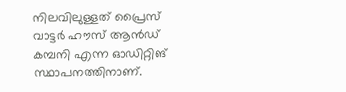നിലവിലുള്ളത് പ്രൈസ് വാട്ടര്‍ ഹൗസ് ആന്‍ഡ് കമ്പനി എന്ന ഓഡിറ്റിങ് സ്ഥാപനത്തിനാണ്.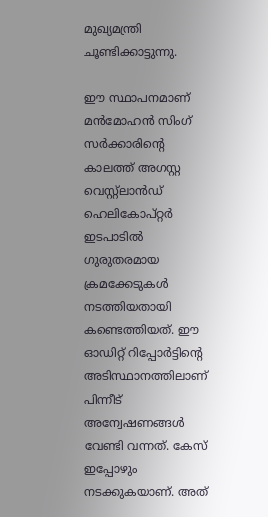മുഖ്യമന്ത്രി ചൂണ്ടിക്കാട്ടുന്നു.

ഈ സ്ഥാപനമാണ് മന്‍മോഹന്‍ സിംഗ് സര്‍ക്കാരിന്റെ കാലത്ത് അഗസ്റ്റ വെസ്റ്റ്‌ലാന്‍ഡ് ഹെലികോപ്റ്റര്‍ ഇടപാടില്‍ ഗുരുതരമായ ക്രമക്കേടുകള്‍ നടത്തിയതായി കണ്ടെത്തിയത്. ഈ ഓഡിറ്റ് റിപ്പോര്‍ട്ടിന്റെ അടിസ്ഥാനത്തിലാണ് പിന്നീട് അന്വേഷണങ്ങള്‍ വേണ്ടി വന്നത്. കേസ് ഇപ്പോഴും നടക്കുകയാണ്. അത്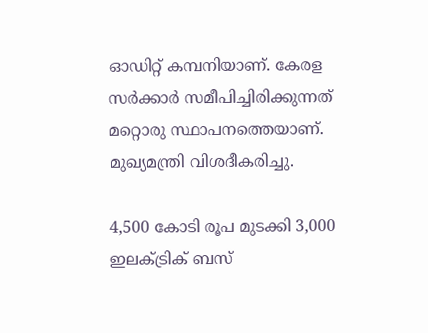ഓഡിറ്റ് കമ്പനിയാണ്. കേരള സര്‍ക്കാര്‍ സമീപിച്ചിരിക്കുന്നത് മറ്റൊരു സ്ഥാപനത്തെയാണ്. മുഖ്യമന്ത്രി വിശദീകരിച്ചു.

4,500 കോടി രൂപ മുടക്കി 3,000 ഇലക്ട്രിക് ബസ്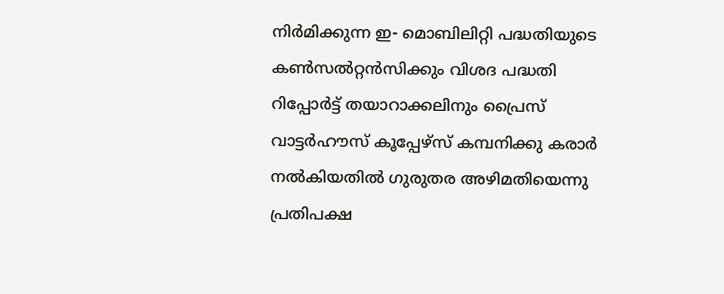നിർമിക്കുന്ന ഇ- മൊബിലിറ്റി പദ്ധതിയുടെ കൺസൽറ്റൻസിക്കും വിശദ പദ്ധതി റിപ്പോർട്ട് തയാറാക്കലിനും പ്രൈസ് വാട്ടർഹൗസ് കൂപ്പേഴ്സ് കമ്പനിക്കു കരാർ നൽകിയതിൽ ഗുരുതര അഴിമതിയെന്നു പ്രതിപക്ഷ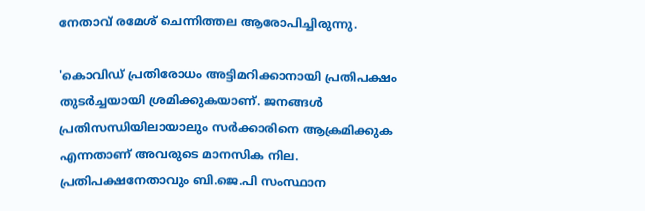നേതാവ് രമേശ് ചെന്നിത്തല ആരോപിച്ചിരുന്നു.

'കൊവിഡ് പ്രതിരോധം അട്ടിമറിക്കാനായി പ്രതിപക്ഷം തുടർച്ചയായി ശ്രമിക്കുകയാണ്. ജനങ്ങൾ പ്രതിസന്ധിയിലായാലും സർക്കാരിനെ ആക്രമിക്കുക എന്നതാണ് അവരുടെ മാനസിക നില. പ്രതിപക്ഷനേതാവും ബി.ജെ.പി സംസ്ഥാന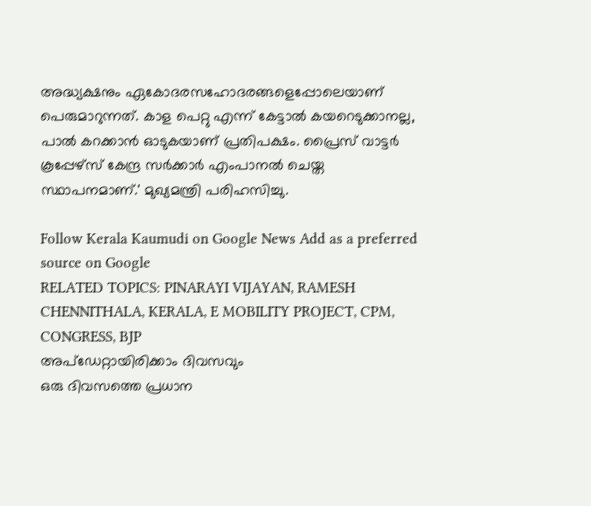അദ്ധ്യക്ഷനും ഏകോദരസഹോദരങ്ങളെപ്പോലെയാണ് പെരുമാറുന്നത്. കാള പെറ്റു എന്ന് കേട്ടാൽ കയറെടുക്കാനല്ല, പാൽ കറക്കാൻ ഓടുകയാണ് പ്രതിപക്ഷം. പ്രൈസ് വാട്ടർ കൂപ്പേഴ്‌സ് കേന്ദ്ര സർക്കാർ എംപാനൽ ചെയ്ത സ്ഥാപനമാണ്.' മുഖ്യമന്ത്രി പരിഹസിച്ചു.

Follow Kerala Kaumudi on Google News Add as a preferred source on Google
RELATED TOPICS: PINARAYI VIJAYAN, RAMESH CHENNITHALA, KERALA, E MOBILITY PROJECT, CPM, CONGRESS, BJP
അപ്ഡേറ്റായിരിക്കാം ദിവസവും
ഒരു ദിവസത്തെ പ്രധാന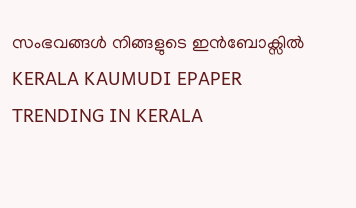സംഭവങ്ങൾ നിങ്ങളുടെ ഇൻബോക്സിൽ
KERALA KAUMUDI EPAPER
TRENDING IN KERALA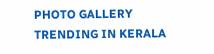PHOTO GALLERY
TRENDING IN KERALA